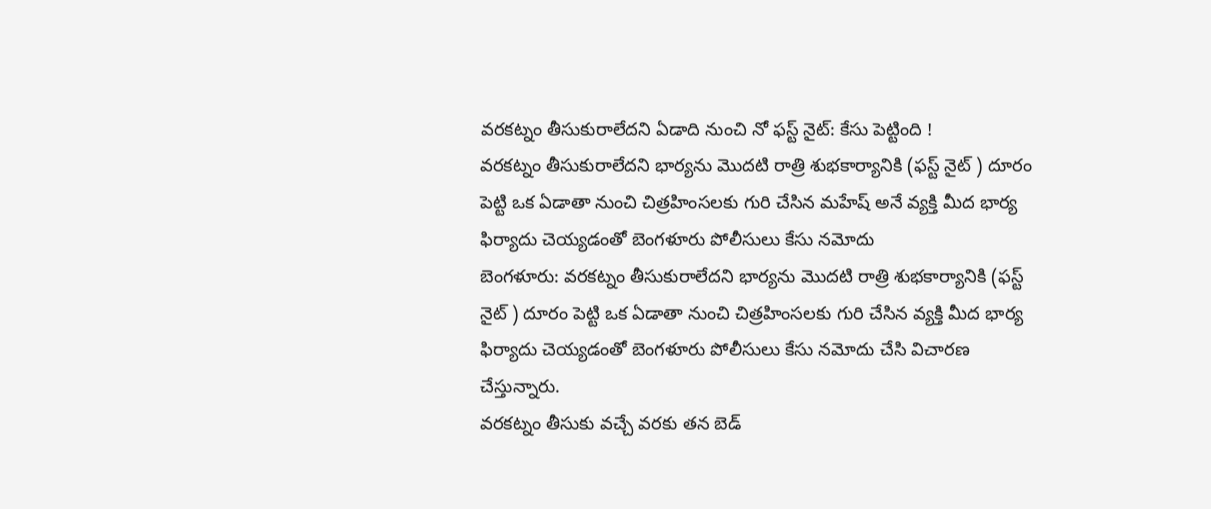వరకట్నం తీసుకురాలేదని ఏడాది నుంచి నో ఫస్ట్ నైట్: కేసు పెట్టింది !
వరకట్నం తీసుకురాలేదని భార్యను మొదటి రాత్రి శుభకార్యానికి (ఫస్ట్ నైట్ ) దూరం పెట్టి ఒక ఏడాతా నుంచి చిత్రహింసలకు గురి చేసిన మహేష్ అనే వ్యక్తి మీద భార్య ఫిర్యాదు చెయ్యడంతో బెంగళూరు పోలీసులు కేసు నమోదు
బెంగళూరు: వరకట్నం తీసుకురాలేదని భార్యను మొదటి రాత్రి శుభకార్యానికి (ఫస్ట్ నైట్ ) దూరం పెట్టి ఒక ఏడాతా నుంచి చిత్రహింసలకు గురి చేసిన వ్యక్తి మీద భార్య ఫిర్యాదు చెయ్యడంతో బెంగళూరు పోలీసులు కేసు నమోదు చేసి విచారణ చేస్తున్నారు.
వరకట్నం తీసుకు వచ్చే వరకు తన బెడ్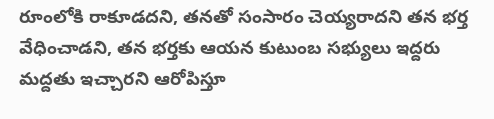రూంలోకి రాకూడదని, తనతో సంసారం చెయ్యరాదని తన భర్త వేధించాడని, తన భర్తకు ఆయన కుటుంబ సభ్యులు ఇద్దరు మద్దతు ఇచ్చారని ఆరోపిస్తూ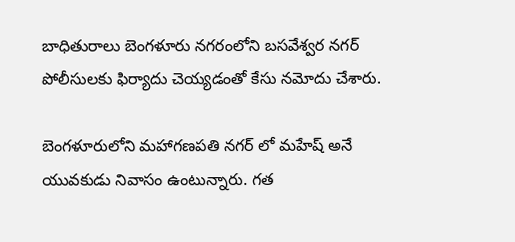బాధితురాలు బెంగళూరు నగరంలోని బసవేశ్వర నగర్ పోలీసులకు ఫిర్యాదు చెయ్యడంతో కేసు నమోదు చేశారు.

బెంగళూరులోని మహాగణపతి నగర్ లో మహేష్ అనే యువకుడు నివాసం ఉంటున్నారు. గత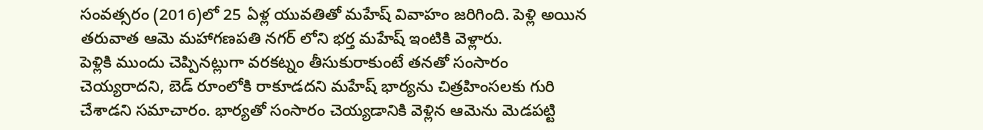సంవత్సరం (2016)లో 25 ఏళ్ల యువతితో మహేష్ వివాహం జరిగింది. పెళ్లి అయిన తరువాత ఆమె మహాగణపతి నగర్ లోని భర్త మహేష్ ఇంటికి వెళ్లారు.
పెళ్లికి ముందు చెప్పినట్లుగా వరకట్నం తీసుకురాకుంటే తనతో సంసారం చెయ్యరాదని, బెడ్ రూంలోకి రాకూడదని మహేష్ భార్యను చిత్రహింసలకు గురి చేశాడని సమాచారం. భార్యతో సంసారం చెయ్యడానికి వెళ్లిన ఆమెను మెడపట్టి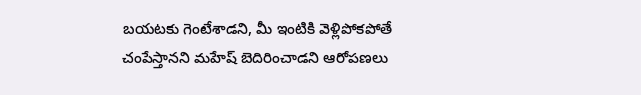బయటకు గెంటేశాడని, మీ ఇంటికి వెళ్లిపోకపోతే చంపేస్తానని మహేష్ బెదిరించాడని ఆరోపణలు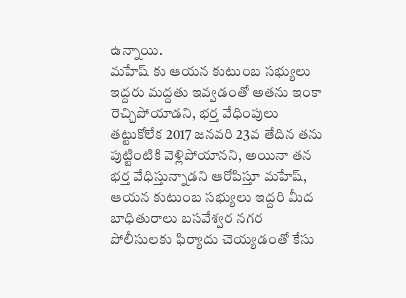ఉన్నాయి.
మహేష్ కు ఆయన కుటుంబ సభ్యులు ఇద్దరు మద్దతు ఇవ్వడంతో అతను ఇంకా రెచ్చిపోయాడని, భర్త వేధింపులు తట్టుకోలేక 2017 జనవరి 23వ తేదిన తను పుట్టింటికి వెళ్లిపోయానని, అయినా తన భర్త వేధిస్తున్నాడని ఆరోపిస్తూ మహేష్, ఆయన కుటుంబ సభ్యులు ఇద్దరి మీద బాధితురాలు బసవేశ్వర నగర పోలీసులకు ఫిర్యాదు చెయ్యడంతో కేసు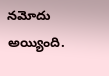నమోదు అయ్యింది.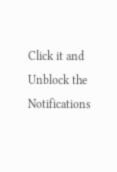Click it and Unblock the Notifications